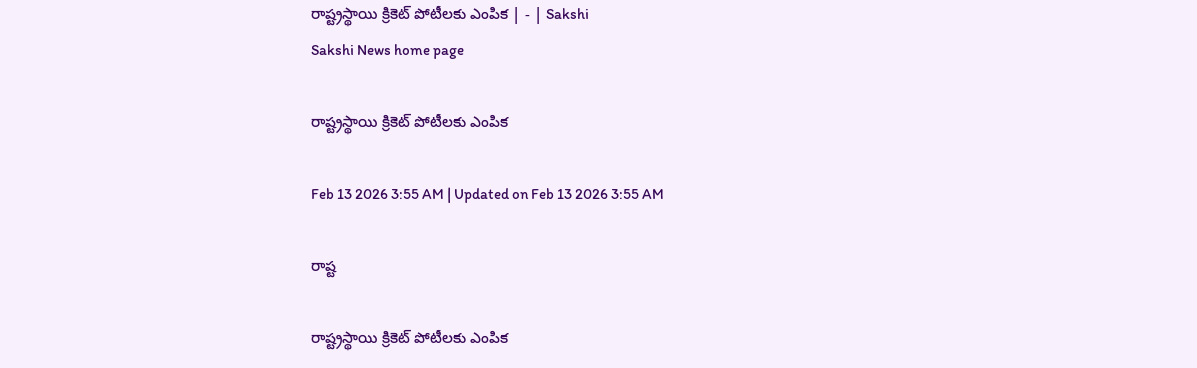రాష్ట్రస్థాయి క్రికెట్‌ పోటీలకు ఎంపిక | - | Sakshi
Sakshi News home page

రాష్ట్రస్థాయి క్రికెట్‌ పోటీలకు ఎంపిక

Feb 13 2026 3:55 AM | Updated on Feb 13 2026 3:55 AM

రాష్ట

రాష్ట్రస్థాయి క్రికెట్‌ పోటీలకు ఎంపిక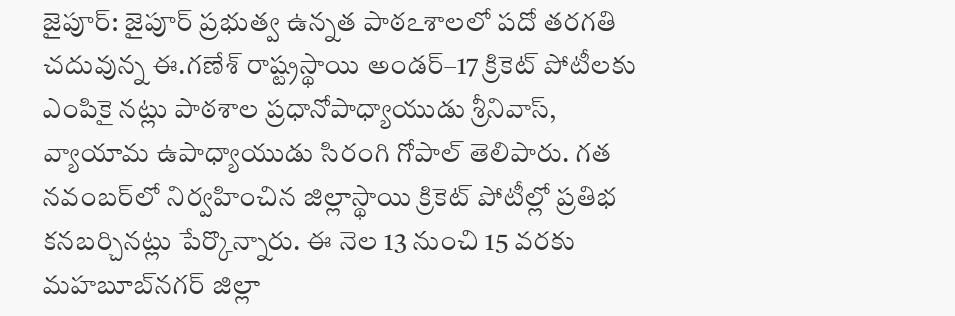జైపూర్‌: జైపూర్‌ ప్రభుత్వ ఉన్నత పాఠఽశాలలో పదో తరగతి చదువున్న ఈ.గణేశ్‌ రాష్ట్రస్థాయి అండర్‌–17 క్రికెట్‌ పోటీలకు ఎంపికై నట్లు పాఠశాల ప్రధానోపాధ్యాయుడు శ్రీనివాస్‌, వ్యాయామ ఉపాధ్యాయుడు సిరంగి గోపాల్‌ తెలిపారు. గత నవంబర్‌లో నిర్వహించిన జిల్లాస్థాయి క్రికెట్‌ పోటీల్లో ప్రతిభ కనబర్చినట్లు పేర్కొన్నారు. ఈ నెల 13 నుంచి 15 వరకు మహబూబ్‌నగర్‌ జిల్లా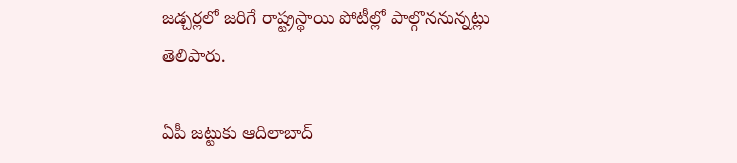జడ్చర్లలో జరిగే రాష్ట్రస్థాయి పోటీల్లో పాల్గొననున్నట్లు తెలిపారు.

ఏపీ జట్టుకు ఆదిలాబాద్‌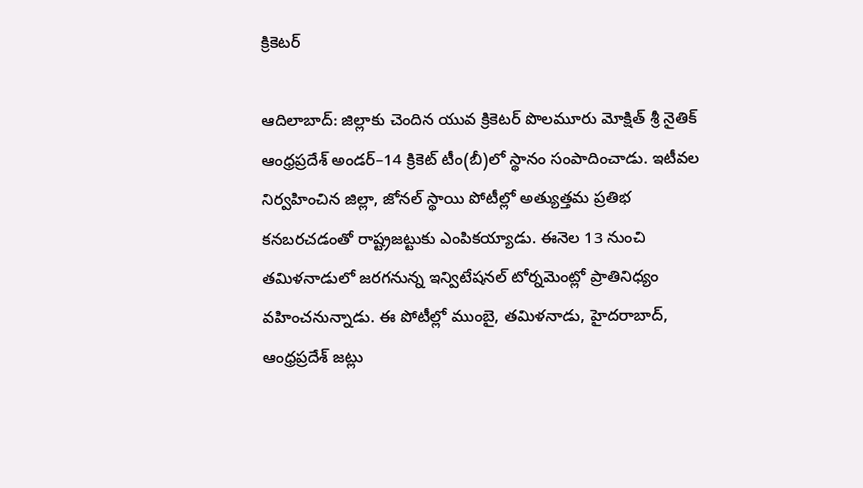క్రికెటర్‌

ఆదిలాబాద్‌: జిల్లాకు చెందిన యువ క్రికెటర్‌ పొలమూరు మోక్షిత్‌ శ్రీ నైతిక్‌ ఆంధ్రప్రదేశ్‌ అండర్‌–14 క్రికెట్‌ టీం(బీ)లో స్థానం సంపాదించాడు. ఇటీవల నిర్వహించిన జిల్లా, జోనల్‌ స్థాయి పోటీల్లో అత్యుత్తమ ప్రతిభ కనబరచడంతో రాష్ట్రజట్టుకు ఎంపికయ్యాడు. ఈనెల 13 నుంచి తమిళనాడులో జరగనున్న ఇన్విటేషనల్‌ టోర్నమెంట్లో ప్రాతినిధ్యం వహించనున్నాడు. ఈ పోటీల్లో ముంబై, తమిళనాడు, హైదరాబాద్‌, ఆంధ్రప్రదేశ్‌ జట్లు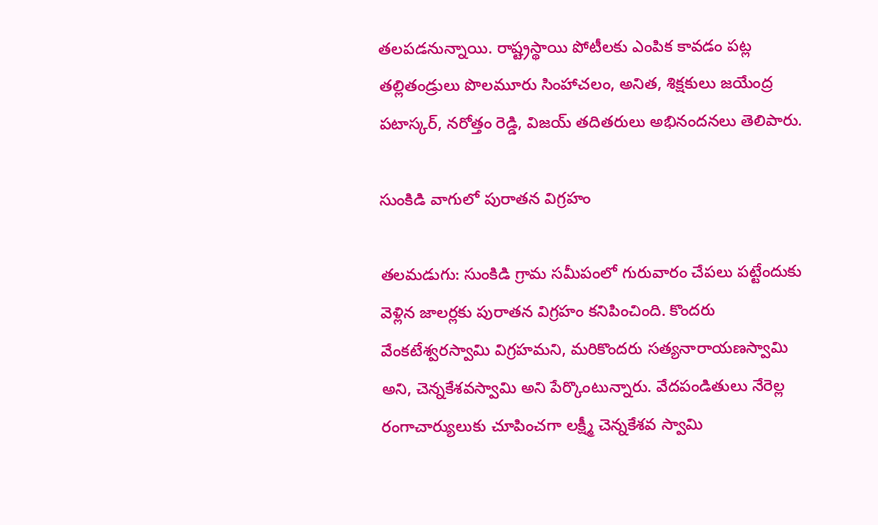తలపడనున్నాయి. రాష్ట్రస్థాయి పోటీలకు ఎంపిక కావడం పట్ల తల్లితండ్రులు పొలమూరు సింహాచలం, అనిత, శిక్షకులు జయేంద్ర పటాస్కర్‌, నరోత్తం రెడ్డి, విజయ్‌ తదితరులు అభినందనలు తెలిపారు.

సుంకిడి వాగులో పురాతన విగ్రహం

తలమడుగు: సుంకిడి గ్రామ సమీపంలో గురువారం చేపలు పట్టేందుకు వెళ్లిన జాలర్లకు పురాతన విగ్రహం కనిపించింది. కొందరు వేంకటేశ్వరస్వామి విగ్రహమని, మరికొందరు సత్యనారాయణస్వామి అని, చెన్నకేశవస్వామి అని పేర్కొంటున్నారు. వేదపండితులు నేరెల్ల రంగాచార్యులుకు చూపించగా లక్ష్మీ చెన్నకేశవ స్వామి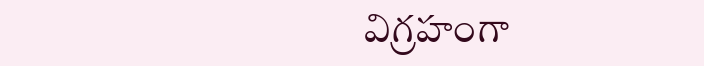విగ్రహంగా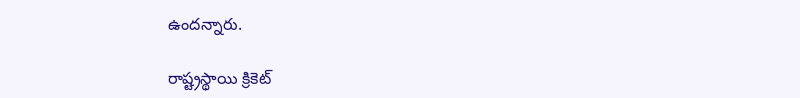ఉందన్నారు.

రాష్ట్రస్థాయి క్రికెట్‌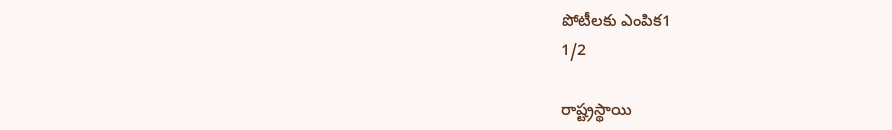పోటీలకు ఎంపిక1
1/2

రాష్ట్రస్థాయి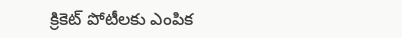క్రికెట్‌ పోటీలకు ఎంపిక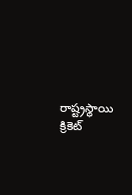రాష్ట్రస్థాయి క్రికెట్‌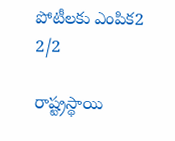పోటీలకు ఎంపిక2
2/2

రాష్ట్రస్థాయి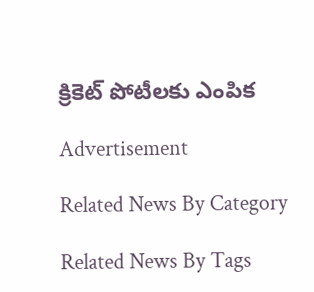క్రికెట్‌ పోటీలకు ఎంపిక

Advertisement

Related News By Category

Related News By Tags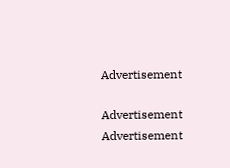Advertisement

Advertisement
Advertisement